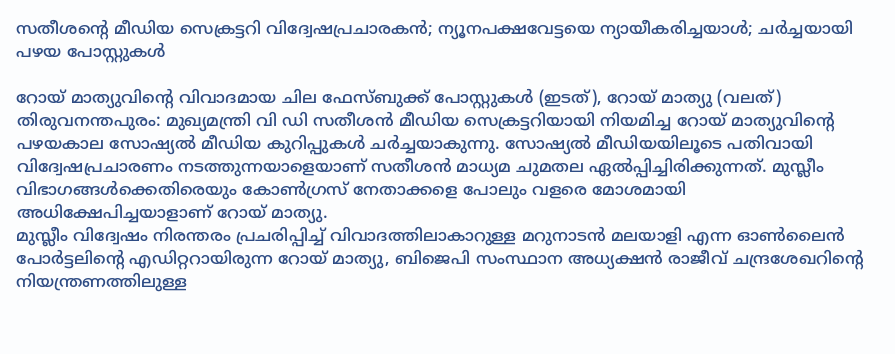സതീശന്റെ മീഡിയ സെക്രട്ടറി വിദ്വേഷപ്രചാരകൻ; ന്യൂനപക്ഷവേട്ടയെ ന്യായീകരിച്ചയാൾ; ചർച്ചയായി പഴയ പോസ്റ്റുകൾ

റോയ് മാത്യുവിന്റെ വിവാദമായ ചില ഫേസ്ബുക്ക് പോസ്റ്റുകൾ (ഇടത്), റോയ് മാത്യു (വലത്)
തിരുവനന്തപുരം: മുഖ്യമന്ത്രി വി ഡി സതീശൻ മീഡിയ സെക്രട്ടറിയായി നിയമിച്ച റോയ് മാത്യുവിന്റെ പഴയകാല സോഷ്യൽ മീഡിയ കുറിപ്പുകൾ ചർച്ചയാകുന്നു. സോഷ്യൽ മീഡിയയിലൂടെ പതിവായി വിദ്വേഷപ്രചാരണം നടത്തുന്നയാളെയാണ് സതീശൻ മാധ്യമ ചുമതല ഏൽപ്പിച്ചിരിക്കുന്നത്. മുസ്ലീം വിഭാഗങ്ങൾക്കെതിരെയും കോൺഗ്രസ് നേതാക്കളെ പോലും വളരെ മോശമായി അധിക്ഷേപിച്ചയാളാണ് റോയ് മാത്യു.
മുസ്ലീം വിദ്വേഷം നിരന്തരം പ്രചരിപ്പിച്ച് വിവാദത്തിലാകാറുള്ള മറുനാടൻ മലയാളി എന്ന ഓൺലൈൻ പോർട്ടലിന്റെ എഡിറ്ററായിരുന്ന റോയ് മാത്യു, ബിജെപി സംസ്ഥാന അധ്യക്ഷൻ രാജീവ് ചന്ദ്രശേഖറിന്റെ നിയന്ത്രണത്തിലുള്ള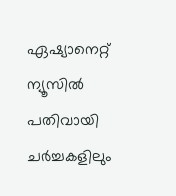ഏഷ്യാനെറ്റ് ന്യൂസിൽ പതിവായി ചർച്ചകളിലും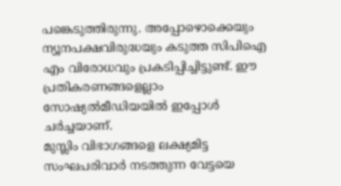പങ്കെടുത്തിരുന്നു. അപ്പോഴൊക്കെയും ന്യൂനപക്ഷവിരുദ്ധയും കടുത്ത സിപിഐ എം വിരോധവും പ്രകടിപ്പിച്ചിട്ടുണ്ട്. ഈ പ്രതികരണങ്ങളെല്ലാം സോഷ്യൽമീഡിയയിൽ ഇപ്പോൾ ചർച്ചയാണ്.
മുസ്ലിം വിഭാഗങ്ങളെ ലക്ഷ്യമിട്ട സംഘപരിവാർ നടത്തുന്ന വേട്ടയെ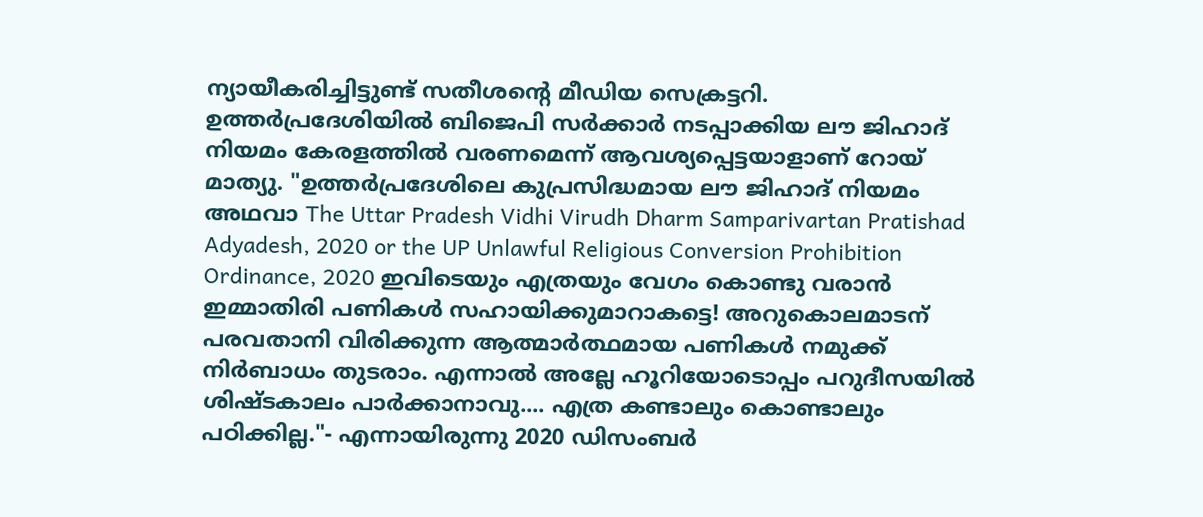ന്യായീകരിച്ചിട്ടുണ്ട് സതീശന്റെ മീഡിയ സെക്രട്ടറി. ഉത്തർപ്രദേശിയിൽ ബിജെപി സർക്കാർ നടപ്പാക്കിയ ലൗ ജിഹാദ് നിയമം കേരളത്തിൽ വരണമെന്ന് ആവശ്യപ്പെട്ടയാളാണ് റോയ് മാത്യു. "ഉത്തർപ്രദേശിലെ കുപ്രസിദ്ധമായ ലൗ ജിഹാദ് നിയമം അഥവാ The Uttar Pradesh Vidhi Virudh Dharm Samparivartan Pratishad Adyadesh, 2020 or the UP Unlawful Religious Conversion Prohibition Ordinance, 2020 ഇവിടെയും എത്രയും വേഗം കൊണ്ടു വരാൻ ഇമ്മാതിരി പണികൾ സഹായിക്കുമാറാകട്ടെ! അറുകൊലമാടന് പരവതാനി വിരിക്കുന്ന ആത്മാർത്ഥമായ പണികൾ നമുക്ക് നിർബാധം തുടരാം. എന്നാൽ അല്ലേ ഹൂറിയോടൊപ്പം പറുദീസയിൽ ശിഷ്ടകാലം പാർക്കാനാവു.... എത്ര കണ്ടാലും കൊണ്ടാലും പഠിക്കില്ല."- എന്നായിരുന്നു 2020 ഡിസംബർ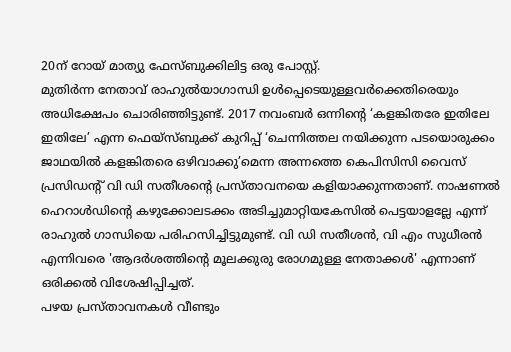20ന് റോയ് മാത്യു ഫേസ്ബുക്കിലിട്ട ഒരു പോസ്റ്റ്.
മുതിർന്ന നേതാവ് രാഹുൽയാഗാന്ധി ഉൾപ്പെടെയുള്ളവർക്കെതിരെയും അധിക്ഷേപം ചൊരിഞ്ഞിട്ടുണ്ട്. 2017 നവംബർ ഒന്നിന്റെ ‘കളങ്കിതരേ ഇതിലേ ഇതിലേ’ എന്ന ഫെയ്സ്ബുക്ക് കുറിപ്പ് ‘ചെന്നിത്തല നയിക്കുന്ന പടയൊരുക്കം ജാഥയിൽ കളങ്കിതരെ ഒഴിവാക്കു’മെന്ന അന്നത്തെ കെപിസിസി വൈസ് പ്രസിഡന്റ് വി ഡി സതീശന്റെ പ്രസ്താവനയെ കളിയാക്കുന്നതാണ്. നാഷണൽ ഹെറാൾഡിന്റെ കഴുക്കോലടക്കം അടിച്ചുമാറ്റിയകേസിൽ പെട്ടയാളല്ലേ എന്ന് രാഹുൽ ഗാന്ധിയെ പരിഹസിച്ചിട്ടുമുണ്ട്. വി ഡി സതീശൻ, വി എം സുധീരൻ എന്നിവരെ 'ആദർശത്തിന്റെ മൂലക്കുരു രോഗമുള്ള നേതാക്കൾ' എന്നാണ് ഒരിക്കൽ വിശേഷിപ്പിച്ചത്.
പഴയ പ്രസ്താവനകൾ വീണ്ടും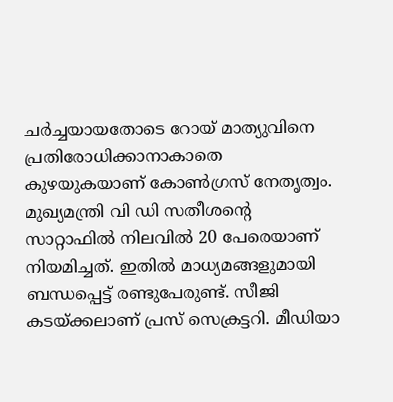ചർച്ചയായതോടെ റോയ് മാത്യുവിനെ പ്രതിരോധിക്കാനാകാതെ കുഴയുകയാണ് കോൺഗ്രസ് നേതൃത്വം.
മുഖ്യമന്ത്രി വി ഡി സതീശന്റെ സാറ്റാഫിൽ നിലവിൽ 20 പേരെയാണ് നിയമിച്ചത്. ഇതിൽ മാധ്യമങ്ങളുമായി ബന്ധപ്പെട്ട് രണ്ടുപേരുണ്ട്. സീജി കടയ്ക്കലാണ് പ്രസ് സെക്രട്ടറി. മീഡിയാ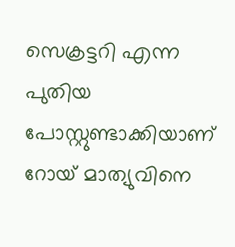സെക്രട്ടറി എന്ന പുതിയ പോസ്റ്റുണ്ടാക്കിയാണ് റോയ് മാത്യുവിനെ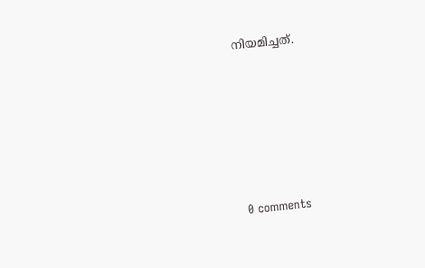നിയമിച്ചത്.










0 comments